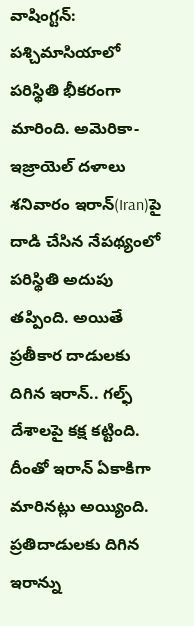వాషింగ్టన్: పశ్చిమాసియాలో పరిస్థితి భీకరంగా మారింది. అమెరికా-ఇజ్రాయెల్ దళాలు శనివారం ఇరాన్(Iran)పై దాడి చేసిన నేపథ్యంలో పరిస్థితి అదుపు తప్పింది. అయితే ప్రతీకార దాడులకు దిగిన ఇరాన్.. గల్ఫ్ దేశాలపై కక్ష కట్టింది. దీంతో ఇరాన్ ఏకాకిగా మారినట్లు అయ్యింది. ప్రతిదాడులకు దిగిన ఇరాన్ను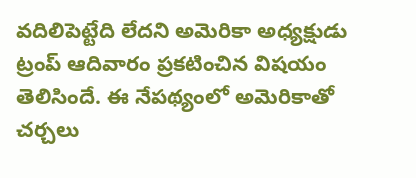వదిలిపెట్టేది లేదని అమెరికా అధ్యక్షుడు ట్రంప్ ఆదివారం ప్రకటించిన విషయం తెలిసిందే. ఈ నేపథ్యంలో అమెరికాతో చర్చలు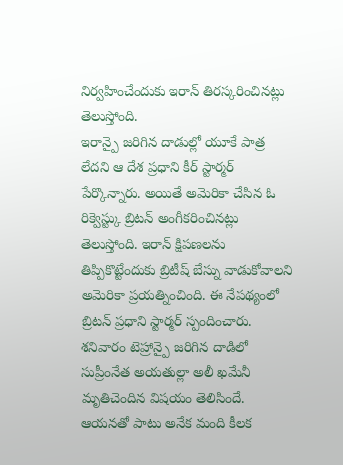నిర్వహించేందుకు ఇరాన్ తిరస్కరించినట్లు తెలుస్తోంది.
ఇరాన్పై జరిగిన దాడుల్లో యూకే పాత్ర లేదని ఆ దేశ ప్రధాని కీర్ స్టార్మర్ పేర్కొన్నారు. అయితే అమెరికా చేసిన ఓ రిక్వెస్ట్కు బ్రిటన్ అంగీకరించినట్లు తెలుస్తోంది. ఇరాన్ క్షిపణలను తిప్పికొట్టేందుకు బ్రిటీష్ బేస్ను వాడుకోవాలని అమెరికా ప్రయత్నించింది. ఈ నేపథ్యంలో బ్రిటన్ ప్రధాని స్టార్మర్ స్పందించారు. శనివారం టెహ్రాన్పై జరిగిన దాడిలో సుప్రీంనేత అయతుల్లా అలీ ఖమేనీ మృతిచెందిన విషయం తెలిసిందే. ఆయనతో పాటు అనేక మంది కీలక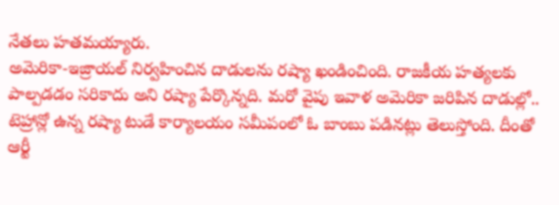నేతలు హతమయ్యారు.
అమెరికా-ఇజ్రాయల్ నిర్వహించిన దాడులను రష్యా ఖండించింది. రాజకీయ హత్యలకు పాల్పడడం సరికాదు అని రష్యా పేర్కొన్నది. మరో వైపు ఇవాళ అమెరికా జరిపిన దాడుల్లో.. టెహ్రాన్లో ఉన్న రష్యా టుడే కార్యాలయం సమీపంలో ఓ బాంబు పడినట్లు తెలుస్తోంది. దీంతో ఆర్టీ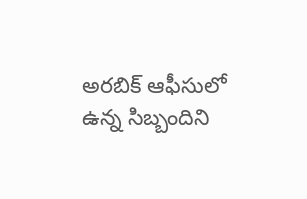అరబిక్ ఆఫీసులో ఉన్న సిబ్బందిని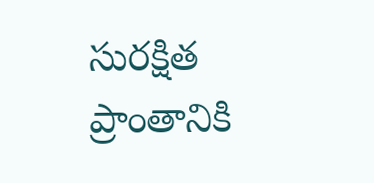సురక్షిత ప్రాంతానికి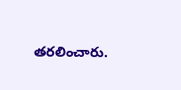తరలించారు.